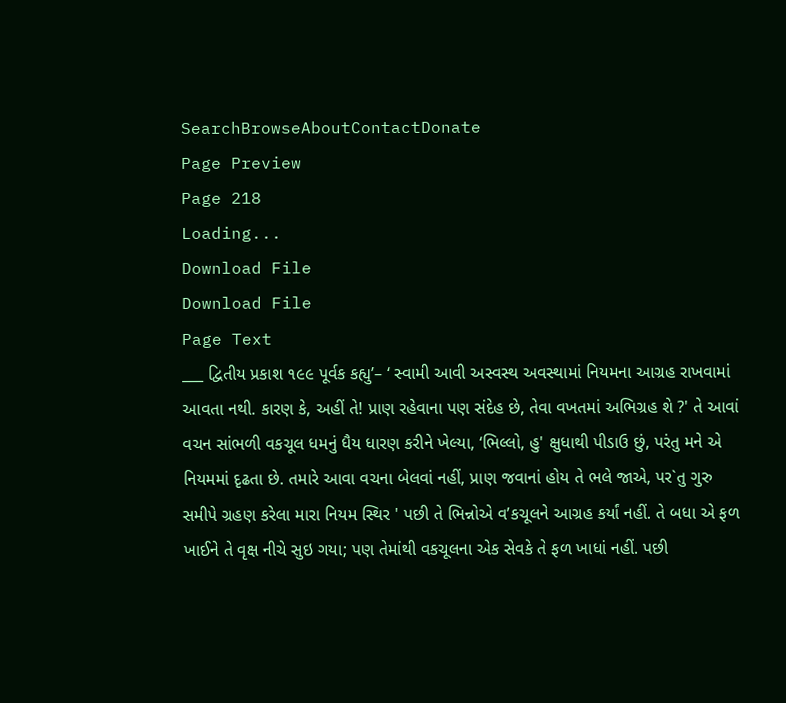SearchBrowseAboutContactDonate
Page Preview
Page 218
Loading...
Download File
Download File
Page Text
___ દ્વિતીય પ્રકાશ ૧૯૯ પૂર્વક કહ્યુ’– ‘ સ્વામી આવી અસ્વસ્થ અવસ્થામાં નિયમના આગ્રહ રાખવામાં આવતા નથી. કારણ કે, અહીં તે! પ્રાણ રહેવાના પણ સંદેહ છે, તેવા વખતમાં અભિગ્રહ શે ?' તે આવાં વચન સાંભળી વકચૂલ ધમનું ધૈય ધારણ કરીને ખેલ્યા, ‘ભિલ્લો, હુ' ક્ષુધાથી પીડાઉ છું, પરંતુ મને એ નિયમમાં દૃઢતા છે. તમારે આવા વચના બેલવાં નહીં, પ્રાણ જવાનાં હોય તે ભલે જાએ, પર`તુ ગુરુ સમીપે ગ્રહણ કરેલા મારા નિયમ સ્થિર ' પછી તે ભિન્નોએ વ’કચૂલને આગ્રહ કર્યાં નહીં. તે બધા એ ફળ ખાઈને તે વૃક્ષ નીચે સુઇ ગયા; પણ તેમાંથી વકચૂલના એક સેવકે તે ફળ ખાધાં નહીં. પછી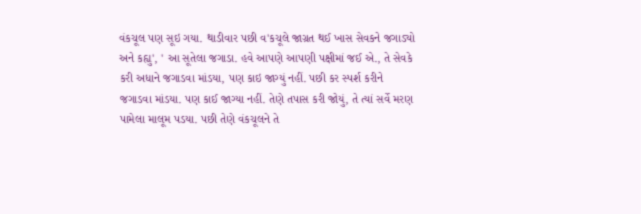વંકચૂલ પણ સૂઇ ગયા. થાડીવાર પછી વ'કચૂલે જાગ્રત થઈ ખાસ સેવકને જગાડ્યો અને કહ્યુ', ' આ સૂતેલા જગાડા. હવે આપણે આપણી પક્ષીમાં જઈ એ., તે સેવકે કરી અધાને જગાડવા માંડયા, પણ કાઇ જાગ્યું નહીં. પછી કર સ્પર્શ કરીને જગાડવા માંડયા. પણ કાઈ જાગ્યા નહીં. તેણે તપાસ કરી જોયું, તે ત્યાં સર્વે મરણ પામેલા માલૂમ પડયા. પછી તેણે વંકચૂલને તે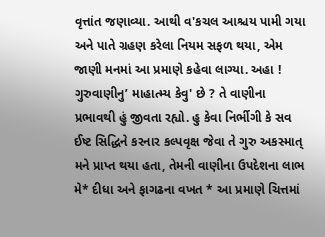વૃત્તાંત જણાવ્યા. આથી વ'કચલ આશ્ચય પામી ગયા અને પાતે ગ્રહણ કરેલા નિયમ સફળ થયા, એમ જાણી મનમાં આ પ્રમાણે કહેવા લાગ્યા. અહા ! ગુરુવાણીનુ’ માહાત્મ્ય કેવુ' છે ? તે વાણીના પ્રભાવથી હું જીવતા રહ્યો. હુ કેવા નિર્ભીગી કે સવ ઈષ્ટ સિદ્ધિને કરનાર કલ્પવૃક્ષ જેવા તે ગુરુ અકસ્માત્ મને પ્રાપ્ત થયા હતા, તેમની વાણીના ઉપદેશના લાભ મે* દીધા અને ફાગઢના વખત * આ પ્રમાણે ચિત્તમાં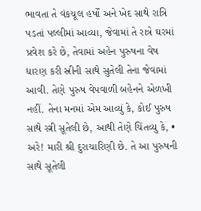ભાવતા તે વંકચૂલ હર્ષોં અને ખેદ સાથે રાત્રિ પડતાં પલ્લીમાં આવ્યા, જેવામાં તે રાત્રે ઘરમાં પ્રવેશ કરે છે, તેવામાં અહેન પુરુષના વેષ ધારણ કરી સ્રીની સાથે સુતેલી તેના જેવામાં આવી. તેણે પુરુષ વેપવાળી બહેનને એળખી નહીં. તેના મનમાં એમ આવ્યું કે, કોઈ પુરુષ સાથે સ્ત્રી સૂતેલી છે, આથી તેણે ચિંતવ્યુ કે, • અરે! મારી શ્રી દુરાચારિણી છે. તે આ પુરુષની સાથે સૂતેલી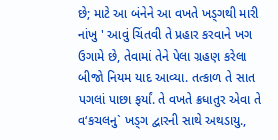છે; માટે આ બંનેને આ વખતે ખડ્ગથી મારી નાંખુ ' આવું ચિંતવી તે પ્રહાર કરવાને ખગ ઉગામે છે, તેવામાં તેને પેલા ગ્રહણ કરેલા બીજો નિયમ યાદ આવ્યા. તત્કાળ તે સાત પગલાં પાછા ફર્યાં. તે વખતે ક્રધાતુર એવા તે વ‘કચલનુ` ખડ્ગ દ્વારની સાથે અથડાયુ.,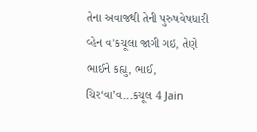તેના અવાજથી તેની પુરુષવેષધારી વ્હેન વ'કચૂલા જાગી ગઇ, તેણે ભાઈને કહ્યુ, ભાઈ, ચિર‘વા’વ...કચૂલ 4 Jain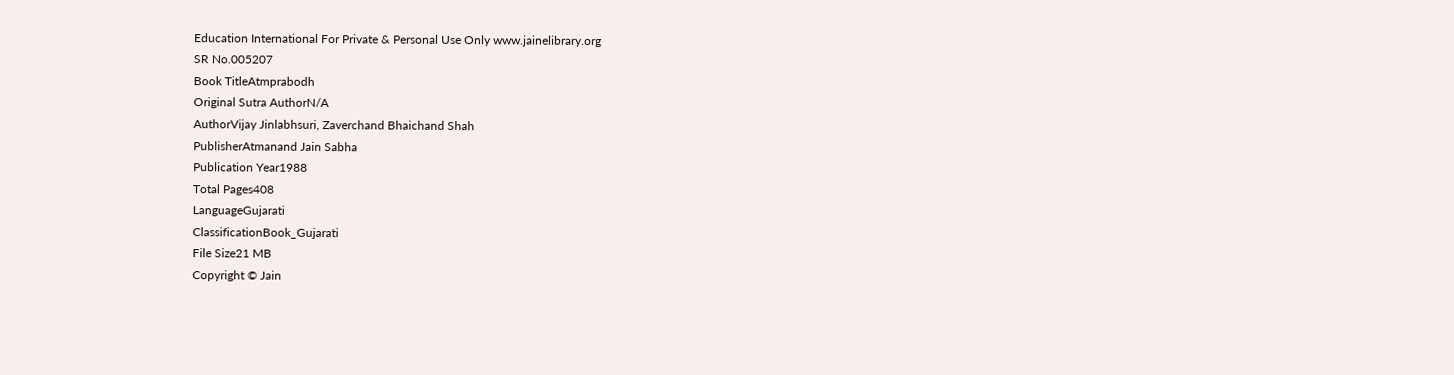Education International For Private & Personal Use Only www.jainelibrary.org
SR No.005207
Book TitleAtmprabodh
Original Sutra AuthorN/A
AuthorVijay Jinlabhsuri, Zaverchand Bhaichand Shah
PublisherAtmanand Jain Sabha
Publication Year1988
Total Pages408
LanguageGujarati
ClassificationBook_Gujarati
File Size21 MB
Copyright © Jain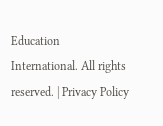Education International. All rights reserved. | Privacy Policy